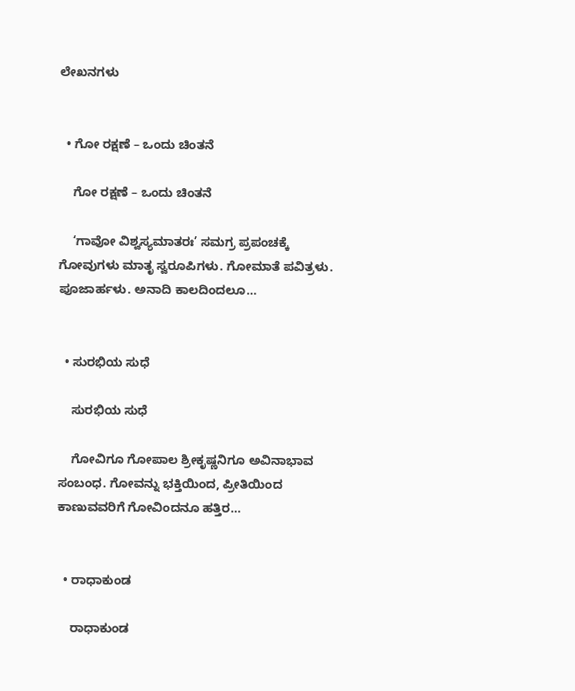ಲೇಖನಗಳು


  • ಗೋ ರಕ್ಷಣೆ – ಒಂದು ಚಿಂತನೆ

    ಗೋ ರಕ್ಷಣೆ – ಒಂದು ಚಿಂತನೆ

    ‘ಗಾವೋ ವಿಶ್ವಸ್ಯಮಾತರಃ’ ಸಮಗ್ರ ಪ್ರಪಂಚಕ್ಕೆ ಗೋವುಗಳು ಮಾತೃ ಸ್ವರೂಪಿಗಳು. ಗೋಮಾತೆ ಪವಿತ್ರಳು. ಪೂಜಾರ್ಹಳು. ಅನಾದಿ ಕಾಲದಿಂದಲೂ…


  • ಸುರಭಿಯ ಸುಧೆ

    ಸುರಭಿಯ ಸುಧೆ

    ಗೋವಿಗೂ ಗೋಪಾಲ ಶ್ರೀಕೃಷ್ಣನಿಗೂ ಅವಿನಾಭಾವ ಸಂಬಂಧ. ಗೋವನ್ನು ಭಕ್ತಿಯಿಂದ, ಪ್ರೀತಿಯಿಂದ ಕಾಣುವವರಿಗೆ ಗೋವಿಂದನೂ ಹತ್ತಿರ…


  • ರಾಧಾಕುಂಡ

    ರಾಧಾಕುಂಡ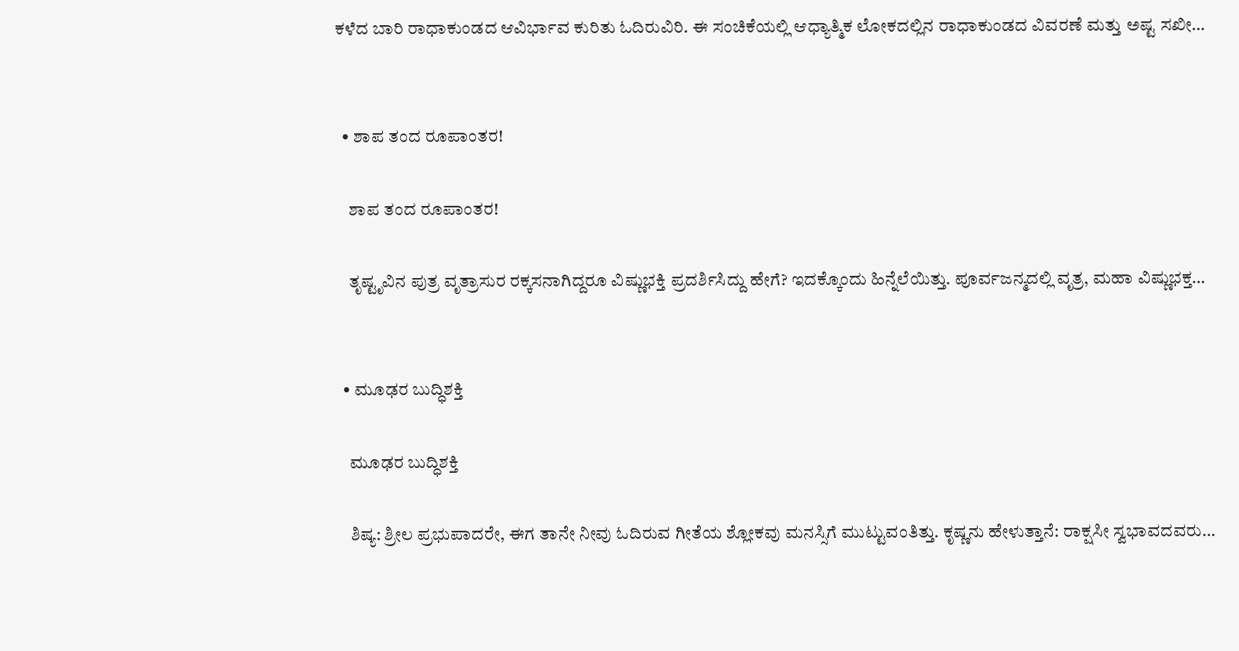ಕಳೆದ ಬಾರಿ ರಾಧಾಕುಂಡದ ಆವಿರ್ಭಾವ ಕುರಿತು ಓದಿರುವಿರಿ. ಈ ಸಂಚಿಕೆಯಲ್ಲಿ ಆಧ್ಯಾತ್ಮಿಕ ಲೋಕದಲ್ಲಿನ ರಾಧಾಕುಂಡದ ವಿವರಣೆ ಮತ್ತು ಅಷ್ಟ ಸಖೀ…


  • ಶಾಪ ತಂದ ರೂಪಾಂತರ!

    ಶಾಪ ತಂದ ರೂಪಾಂತರ!

    ತೃಷ್ಟೃವಿನ ಪುತ್ರ ವೃತ್ರಾಸುರ ರಕ್ಕಸನಾಗಿದ್ದರೂ ವಿಷ್ಣುಭಕ್ತಿ ಪ್ರದರ್ಶಿಸಿದ್ದು ಹೇಗೆ? ಇದಕ್ಕೊಂದು ಹಿನ್ನೆಲೆಯಿತ್ತು. ಪೂರ್ವಜನ್ಮದಲ್ಲಿ ವೃತ್ರ, ಮಹಾ ವಿಷ್ಣುಭಕ್ತ…


  • ಮೂಢರ ಬುದ್ಧಿಶಕ್ತಿ

    ಮೂಢರ ಬುದ್ಧಿಶಕ್ತಿ

    ಶಿಷ್ಯ: ಶ್ರೀಲ ಪ್ರಭುಪಾದರೇ, ಈಗ ತಾನೇ ನೀವು ಓದಿರುವ ಗೀತೆಯ ಶ್ಲೋಕವು ಮನಸ್ಸಿಗೆ ಮುಟ್ಟುವಂತಿತ್ತು. ಕೃಷ್ಣನು ಹೇಳುತ್ತಾನೆ: ರಾಕ್ಷಸೀ ಸ್ವಭಾವದವರು…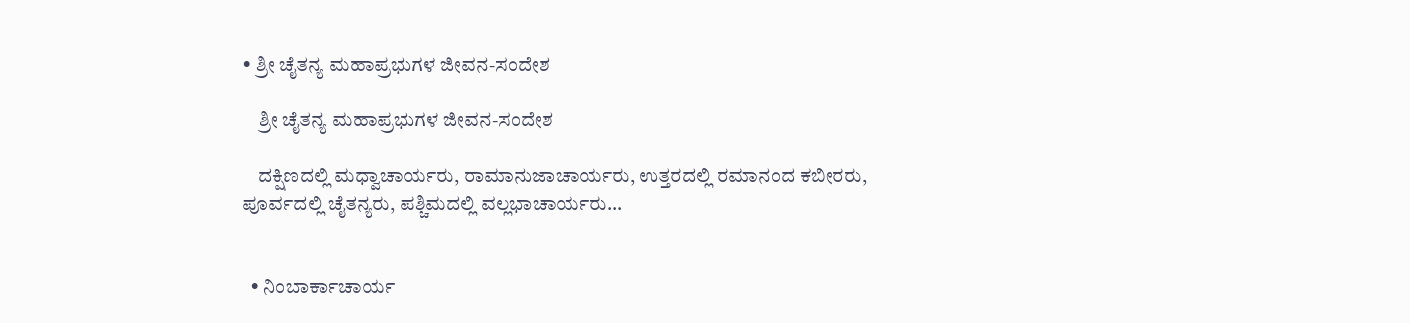• ಶ್ರೀ ಚೈತನ್ಯ ಮಹಾಪ್ರಭುಗಳ ಜೀವನ-ಸಂದೇಶ

    ಶ್ರೀ ಚೈತನ್ಯ ಮಹಾಪ್ರಭುಗಳ ಜೀವನ-ಸಂದೇಶ

    ದಕ್ಷಿಣದಲ್ಲಿ ಮಧ್ವಾಚಾರ್ಯರು, ರಾಮಾನುಜಾಚಾರ್ಯರು, ಉತ್ತರದಲ್ಲಿ ರಮಾನಂದ ಕಬೀರರು, ಪೂರ್ವದಲ್ಲಿ ಚೈತನ್ಯರು, ಪಶ್ಚಿಮದಲ್ಲಿ ವಲ್ಲಭಾಚಾರ್ಯರು…


  • ನಿಂಬಾರ್ಕಾಚಾರ್ಯ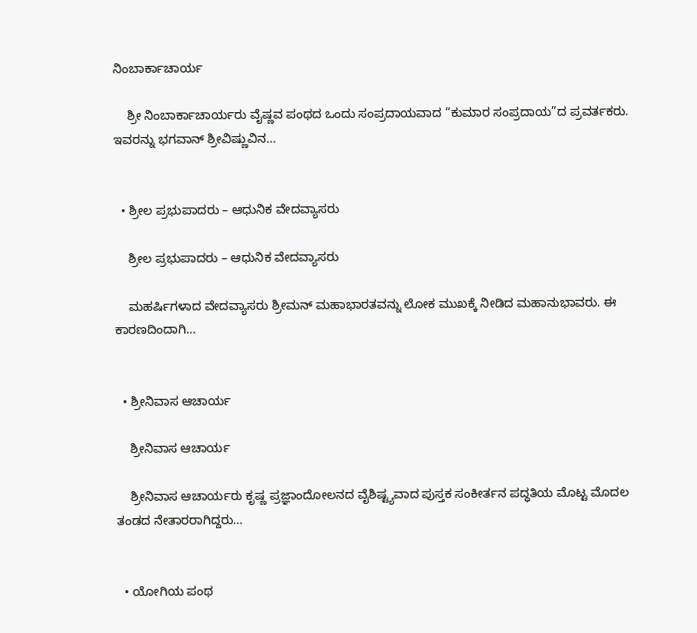ನಿಂಬಾರ್ಕಾಚಾರ್ಯ

    ಶ್ರೀ ನಿಂಬಾರ್ಕಾಚಾರ್ಯರು ವೈಷ್ಣವ ಪಂಥದ ಒಂದು ಸಂಪ್ರದಾಯವಾದ “ಕುಮಾರ ಸಂಪ್ರದಾಯ”ದ ಪ್ರವರ್ತಕರು. ಇವರನ್ನು ಭಗವಾನ್‌ ಶ್ರೀವಿಷ್ಣುವಿನ…


  • ಶ್ರೀಲ ಪ್ರಭುಪಾದರು – ಆಧುನಿಕ ವೇದವ್ಯಾಸರು

    ಶ್ರೀಲ ಪ್ರಭುಪಾದರು – ಆಧುನಿಕ ವೇದವ್ಯಾಸರು

    ಮಹರ್ಷಿಗಳಾದ ವೇದವ್ಯಾಸರು ಶ್ರೀಮನ್ ಮಹಾಭಾರತವನ್ನು ಲೋಕ ಮುಖಕ್ಕೆ ನೀಡಿದ ಮಹಾನುಭಾವರು. ಈ ಕಾರಣದಿಂದಾಗಿ…


  • ಶ್ರೀನಿವಾಸ ಆಚಾರ್ಯ

    ಶ್ರೀನಿವಾಸ ಆಚಾರ್ಯ

    ಶ್ರೀನಿವಾಸ ಆಚಾರ್ಯರು ಕೃಷ್ಣ ಪ್ರಜ್ಞಾಂದೋಲನದ ವೈಶಿಷ್ಟ್ಯವಾದ ಪುಸ್ತಕ ಸಂಕೀರ್ತನ ಪದ್ಧತಿಯ ಮೊಟ್ಟ ಮೊದಲ ತಂಡದ ನೇತಾರರಾಗಿದ್ದರು…


  • ಯೋಗಿಯ ಪಂಥ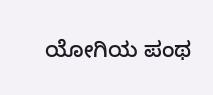ಯೋಗಿಯ ಪಂಥ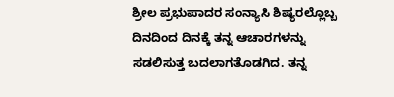ಶ್ರೀಲ ಪ್ರಭುಪಾದರ ಸಂನ್ಯಾಸಿ ಶಿಷ್ಯರಲ್ಲೊಬ್ಬ ದಿನದಿಂದ ದಿನಕ್ಕೆ ತನ್ನ ಆಚಾರಗಳನ್ನು ಸಡಲಿಸುತ್ತ ಬದಲಾಗತೊಡಗಿದ. ತನ್ನ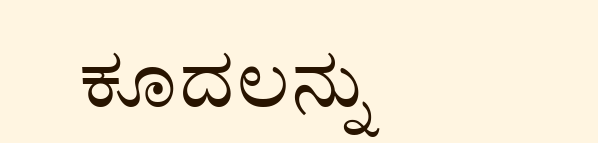ಕೂದಲನ್ನು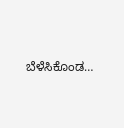ಬೆಳೆಸಿಕೊಂಡ…